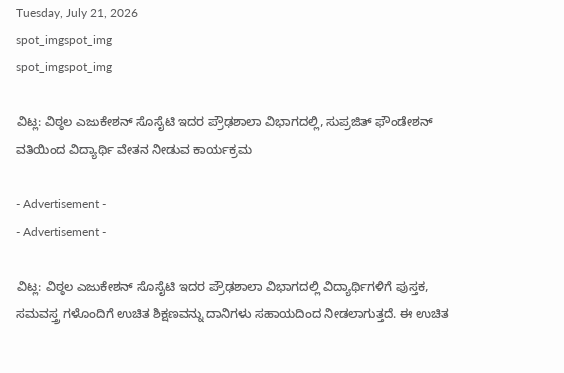Tuesday, July 21, 2026
spot_imgspot_img
spot_imgspot_img

ವಿಟ್ಲ: ವಿಠ್ಠಲ ಎಜುಕೇಶನ್ ಸೊಸೈಟಿ ಇದರ ಪ್ರೌಢಶಾಲಾ ವಿಭಾಗದಲ್ಲಿ, ಸುಪ್ರಜಿತ್ ಫೌಂಡೇಶನ್ ವತಿಯಿಂದ ವಿದ್ಯಾರ್ಥಿ ವೇತನ ನೀಡುವ ಕಾರ್ಯಕ್ರಮ

- Advertisement -
- Advertisement -

ವಿಟ್ಲ: ವಿಠ್ಠಲ ಎಜುಕೇಶನ್ ಸೊಸೈಟಿ ಇದರ ಪ್ರೌಢಶಾಲಾ ವಿಭಾಗದಲ್ಲಿ ವಿದ್ಯಾರ್ಥಿಗಳಿಗೆ ಪುಸ್ತಕ, ಸಮವಸ್ತ್ರ ಗಳೊಂದಿಗೆ ಉಚಿತ ಶಿಕ್ಷಣವನ್ನು ದಾನಿಗಳು ಸಹಾಯದಿಂದ ನೀಡಲಾಗುತ್ತದೆ. ಈ ಉಚಿತ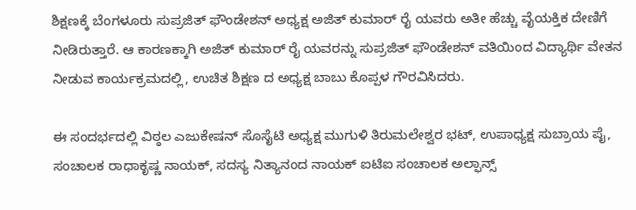ಶಿಕ್ಷಣಕ್ಕೆ ಬೆಂಗಳೂರು ಸುಪ್ರಜಿತ್ ಫೌಂಡೇಶನ್ ಅಧ್ಯಕ್ಷ ಅಜಿತ್ ಕುಮಾರ್ ರೈ ಯವರು ಅತೀ ಹೆಚ್ಚು ವೈಯಕ್ತಿಕ ದೇಣಿಗೆ ನೀಡಿರುತ್ತಾರೆ. ಆ ಕಾರಣಕ್ಕಾಗಿ ಅಜಿತ್ ಕುಮಾರ್ ರೈ ಯವರನ್ನು ಸುಪ್ರಜಿತ್ ಫೌಂಡೇಶನ್ ವತಿಯಿಂದ ವಿದ್ಯಾರ್ಥಿ ವೇತನ ನೀಡುವ ಕಾರ್ಯಕ್ರಮದಲ್ಲಿ, ಉಚಿತ ಶಿಕ್ಷಣ ದ ಅಧ್ಯಕ್ಷ ಬಾಬು ಕೊಪ್ಪಳ ಗೌರವಿಸಿದರು.

ಈ ಸಂದರ್ಭದಲ್ಲಿ ವಿಠ್ಠಲ ಎಜುಕೇಷನ್ ಸೊಸೈಟಿ ಅಧ್ಯಕ್ಷ ಮುಗುಳಿ ತಿರುಮಲೇಶ್ವರ ಭಟ್, ಉಪಾಧ್ಯಕ್ಷ ಸುಬ್ರಾಯ ಪೈ, ಸಂಚಾಲಕ ರಾಧಾಕೃಷ್ಣ ನಾಯಕ್, ಸದಸ್ಯ ನಿತ್ಯಾನಂದ ನಾಯಕ್ ಐಟಿಐ ಸಂಚಾಲಕ ಅಲ್ಫಾನ್ಸ್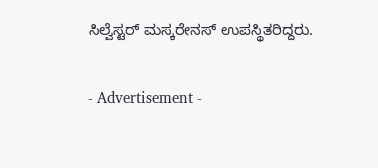ಸಿಲ್ವೆಸ್ಟರ್ ಮಸ್ಕರೇನಸ್ ಉಪಸ್ಥಿತರಿದ್ದರು.

- Advertisement -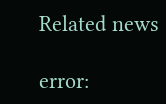Related news

error: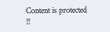Content is protected !!